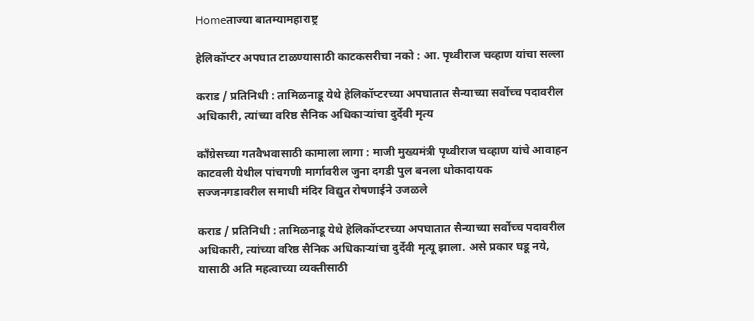Homeताज्या बातम्यामहाराष्ट्र

हेलिकॉप्टर अपघात टाळण्यासाठी काटकसरीचा नको : आ. पृथ्वीराज चव्हाण यांचा सल्ला

कराड / प्रतिनिधी : तामिळनाडू येथे हेलिकॉप्टरच्या अपघातात सैन्याच्या सर्वोच्च पदावरील अधिकारी, त्यांच्या वरिष्ठ सैनिक अधिकार्‍यांचा दुर्देवी मृत्य

काँग्रेसच्या गतवैभवासाठी कामाला लागा : माजी मुख्यमंत्री पृथ्वीराज चव्हाण यांचे आवाहन
काटवली येथील पांचगणी मार्गावरील जुना दगडी पुल बनला धोकादायक
सज्जनगडावरील समाधी मंदिर विद्युत रोषणाईने उजळले

कराड / प्रतिनिधी : तामिळनाडू येथे हेलिकॉप्टरच्या अपघातात सैन्याच्या सर्वोच्च पदावरील अधिकारी, त्यांच्या वरिष्ठ सैनिक अधिकार्‍यांचा दुर्देवी मृत्यू झाला. असे प्रकार घडू नये, यासाठी अति महत्वाच्या व्यक्तीसाठी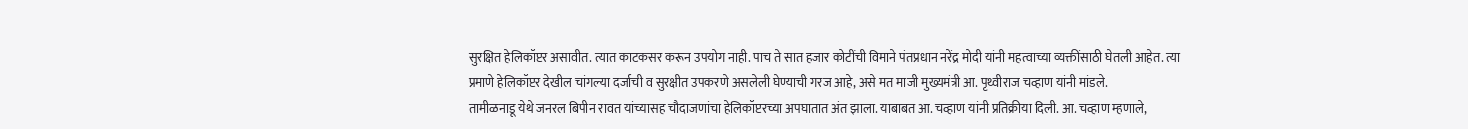सुरक्षित हेलिकॉप्टर असावीत. त्यात काटकसर करून उपयोग नाही. पाच ते सात हजार कोटींची विमाने पंतप्रधान नरेंद्र मोदी यांनी महत्वाच्या व्यक्तींसाठी घेतली आहेत. त्या प्रमाणे हेलिकॉप्टर देखील चांगल्या दर्जाची व सुरक्षीत उपकरणे असलेली घेण्याची गरज आहे, असे मत माजी मुख्यमंत्री आ. पृथ्वीराज चव्हाण यांनी मांडले.
तामीळनाडू येथे जनरल बिपीन रावत यांच्यासह चौदाजणांचा हेलिकॉप्टरच्या अपघातात अंत झाला. याबाबत आ. चव्हाण यांनी प्रतिक्रीया दिली. आ. चव्हाण म्हणाले,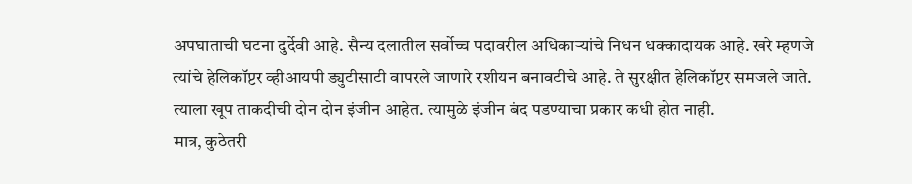अपघाताची घटना दुर्देवी आहे. सैन्य दलातील सर्वोच्च पदावरील अधिकार्‍यांचे निधन धक्कादायक आहे. खरे म्हणजे त्यांचे हेलिकॉप्टर व्हीआयपी ड्युटीसाटी वापरले जाणारे रशीयन बनावटीचे आहे. ते सुरक्षीत हेलिकॉप्टर समजले जाते. त्याला खूप ताकदीची दोन दोन इंजीन आहेत. त्यामुळे इंजीन बंद पडण्याचा प्रकार कधी होत नाही.
मात्र, कुठेतरी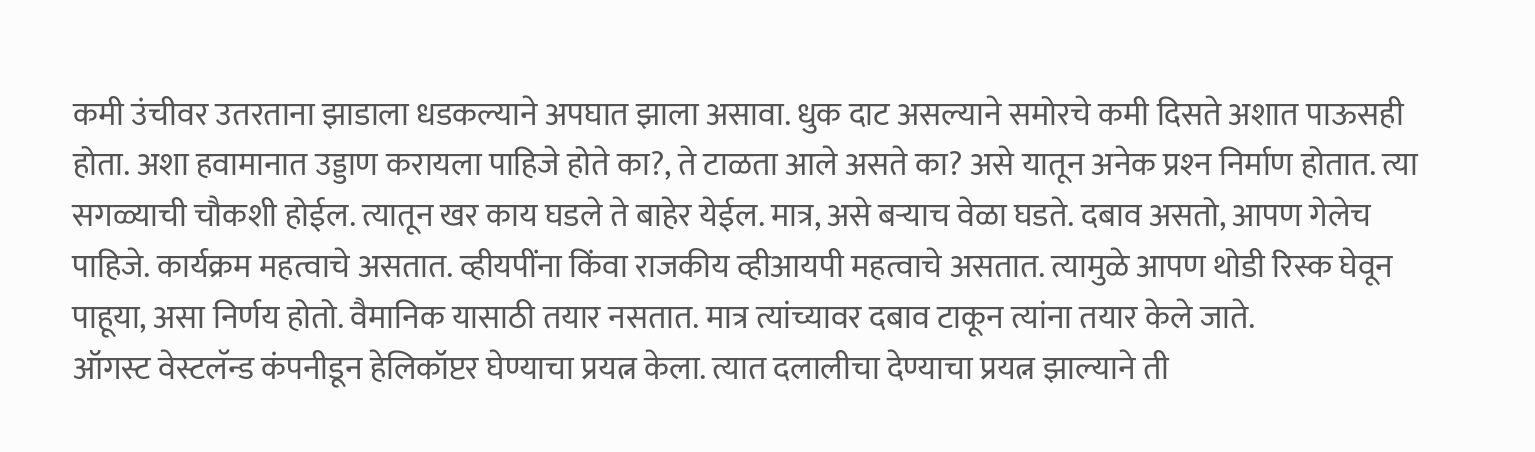कमी उंचीवर उतरताना झाडाला धडकल्याने अपघात झाला असावा. धुक दाट असल्याने समोरचे कमी दिसते अशात पाऊसही होता. अशा हवामानात उड्डाण करायला पाहिजे होते का?, ते टाळता आले असते का? असे यातून अनेक प्रश्‍न निर्माण होतात. त्या सगळ्याची चौकशी होईल. त्यातून खर काय घडले ते बाहेर येईल. मात्र, असे बर्‍याच वेळा घडते. दबाव असतो, आपण गेलेच पाहिजे. कार्यक्रम महत्वाचे असतात. व्हीयपींना किंवा राजकीय व्हीआयपी महत्वाचे असतात. त्यामुळे आपण थोडी रिस्क घेवून पाहूया, असा निर्णय होतो. वैमानिक यासाठी तयार नसतात. मात्र त्यांच्यावर दबाव टाकून त्यांना तयार केले जाते.
ऑगस्ट वेस्टलॅन्ड कंपनीडून हेलिकॉप्टर घेण्याचा प्रयत्न केला. त्यात दलालीचा देण्याचा प्रयत्न झाल्याने ती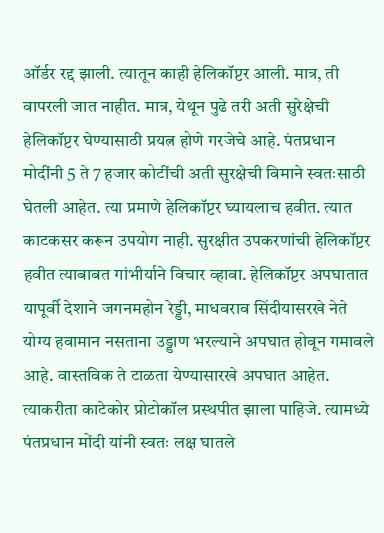ऑर्डर रद्द झाली. त्यातून काही हेलिकॉप्टर आली. मात्र, ती वापरली जात नाहीत. मात्र, येथून पुढे तरी अती सुरेक्षेची हेलिकॉप्टर घेण्यासाठी प्रयत्न होणे गरजेचे आहे. पंतप्रधान मोदींनी 5 ते 7 हजार कोटींची अती सुरक्षेची विमाने स्वतःसाठी घेतली आहेत. त्या प्रमाणे हेलिकॉप्टर घ्यायलाच हवीत. त्यात काटकसर करून उपयोग नाही. सुरक्षीत उपकरणांची हेलिकॉप्टर हवीत त्याबाबत गांभीर्याने विचार व्हावा. हेलिकॉप्टर अपघातात यापूर्वी देशाने जगनमहोन रेड्डी, माधवराव सिंदीयासरखे नेते योग्य हवामान नसताना उड्डाण भरल्याने अपघात होवून गमावले आहे. वास्तविक ते टाळता येण्यासारखे अपघात आहेत. त्याकरीता काटेकोर प्रोटोकॉल प्रस्थपीत झाला पाहिजे. त्यामध्ये पंतप्रधान मोंदी यांनी स्वतः लक्ष घातले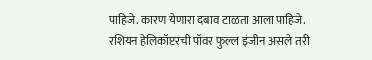पाहिजे. कारण येणारा दबाव टाळता आला पाहिजे. रशियन हेलिकॉप्टरची पॉवर फुल्ल इंजीन असले तरी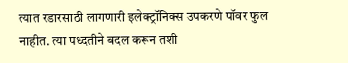त्यात रडारसाठी लागणारी इलेक्ट्रॉनिक्स उपकरणे पॉवर फुल नाहीत. त्या पध्दतीने बदल करून तशी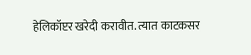हेलिकॉप्टर खरेदी करावीत. त्यात काटकसर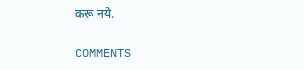करू नये.

COMMENTS